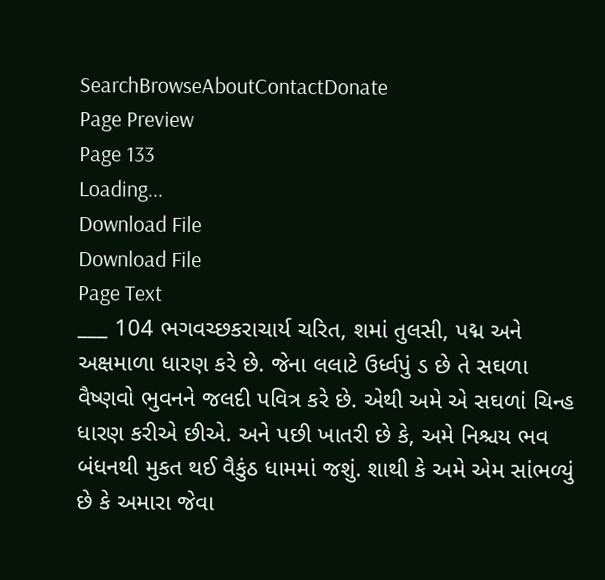SearchBrowseAboutContactDonate
Page Preview
Page 133
Loading...
Download File
Download File
Page Text
___ 104 ભગવચ્છકરાચાર્ય ચરિત, શમાં તુલસી, પદ્મ અને અક્ષમાળા ધારણ કરે છે. જેના લલાટે ઉર્ધ્વપું ડ છે તે સઘળા વૈષ્ણવો ભુવનને જલદી પવિત્ર કરે છે. એથી અમે એ સઘળાં ચિન્હ ધારણ કરીએ છીએ. અને પછી ખાતરી છે કે, અમે નિશ્ચય ભવ બંધનથી મુકત થઈ વૈકુંઠ ધામમાં જશું. શાથી કે અમે એમ સાંભળ્યું છે કે અમારા જેવા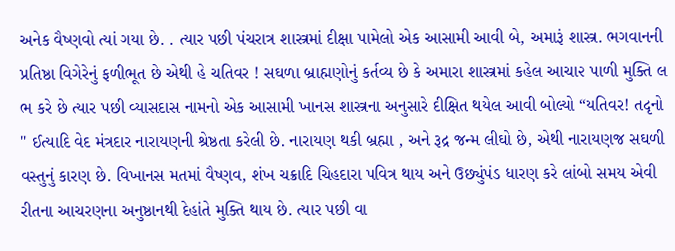અનેક વૈષ્ણવો ત્યાં ગયા છે. . ત્યાર પછી પંચરાત્ર શાસ્ત્રમાં દીક્ષા પામેલો એક આસામી આવી બે, અમારૂં શાસ્ત્ર. ભગવાનની પ્રતિષ્ઠા વિગેરેનું ફળીભૂત છે એથી હે ચતિવર ! સઘળા બ્રાહ્મણોનું કર્તવ્ય છે કે અમારા શાસ્ત્રમાં કહેલ આચા૨ પાળી મુક્તિ લ ભ કરે છે ત્યાર પછી વ્યાસદાસ નામનો એક આસામી ખાનસ શાસ્ત્રના અનુસારે દીક્ષિત થયેલ આવી બોલ્યો “યતિવર! તદૃનો " ઈત્યાદિ વેદ મંત્રદાર નારાયણની શ્રેષ્ઠતા કરેલી છે. નારાયણ થકી બ્રહ્મા , અને રૂદ્ર જન્મ લીઘો છે, એથી નારાયણજ સઘળી વસ્તુનું કારણ છે. વિખાનસ મતમાં વૈષ્ણવ, શંખ ચક્રાદિ ચિહદારા પવિત્ર થાય અને ઉછ્યુંપંડ ધારણ કરે લાંબો સમય એવી રીતના આચરણના અનુષ્ઠાનથી દેહાંતે મુક્તિ થાય છે. ત્યાર પછી વા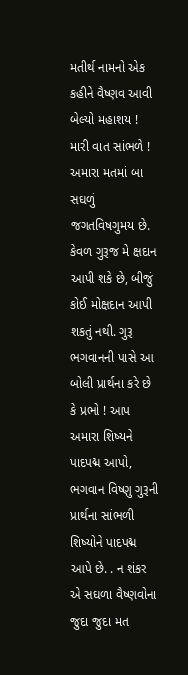મતીર્થ નામનો એક કહીને વૈષ્ણવ આવી બેલ્યો મહાશય ! મારી વાત સાંભળે ! અમારા મતમાં બા સઘળું જગતવિષગુમય છે. કેવળ ગુરૂજ મે ક્ષદાન આપી શકે છે, બીજું કોઈ મોક્ષદાન આપી શકતું નથી. ગુરૂ ભગવાનની પાસે આ બોલી પ્રાર્થના કરે છે કે પ્રભો ! આપ અમારા શિષ્યને પાદપદ્મ આપો, ભગવાન વિષ્ણુ ગુરૂની પ્રાર્થના સાંભળી શિષ્યોને પાદપદ્મ આપે છે. . ન શંકર એ સઘળા વૈષ્ણવોના જુદા જુદા મત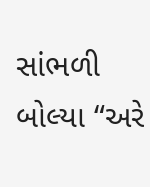સાંભળી બોલ્યા “અરે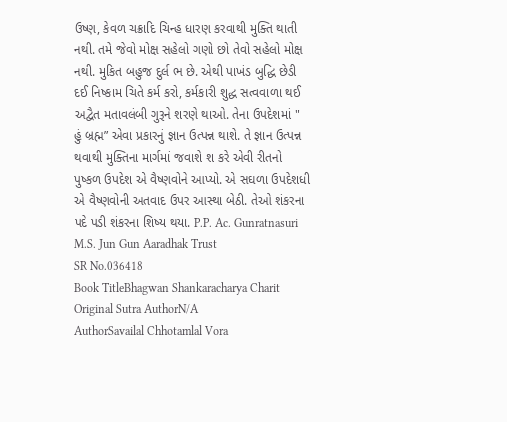ઉષ્ણ, કેવળ ચક્રાદિ ચિન્હ ધારણ કરવાથી મુક્તિ થાતી નથી. તમે જેવો મોક્ષ સહેલો ગણો છો તેવો સહેલો મોક્ષ નથી. મુકિત બહુજ દુર્લ ભ છે. એથી પાખંડ બુદ્ધિ છેડી દઈ નિષ્કામ ચિતે કર્મ કરો, કર્મકારી શુદ્ધ સત્વવાળા થઈ અદ્વૈત મતાવલંબી ગુરૂને શરણે થાઓ. તેના ઉપદેશમાં " હું બ્રહ્મ” એવા પ્રકારનું જ્ઞાન ઉત્પન્ન થાશે. તે જ્ઞાન ઉત્પન્ન થવાથી મુક્તિના માર્ગમાં જવાશે શ કરે એવી રીતનો પુષ્કળ ઉપદેશ એ વૈષ્ણવોને આપ્યો. એ સઘળા ઉપદેશધી એ વૈષ્ણવોની અતવાદ ઉપર આસ્થા બેઠી. તેઓ શંકરના પદે પડી શંકરના શિષ્ય થયા. P.P. Ac. Gunratnasuri M.S. Jun Gun Aaradhak Trust
SR No.036418
Book TitleBhagwan Shankaracharya Charit
Original Sutra AuthorN/A
AuthorSavailal Chhotamlal Vora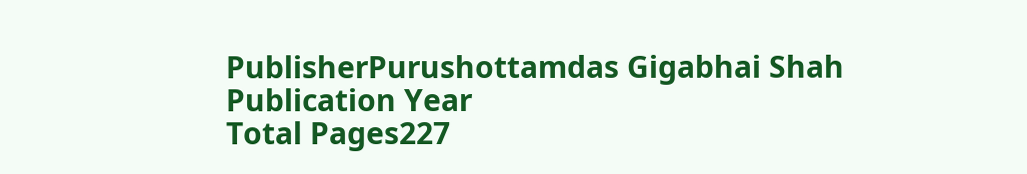PublisherPurushottamdas Gigabhai Shah
Publication Year
Total Pages227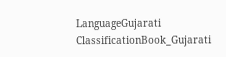LanguageGujarati
ClassificationBook_Gujarati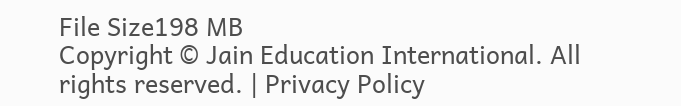File Size198 MB
Copyright © Jain Education International. All rights reserved. | Privacy Policy